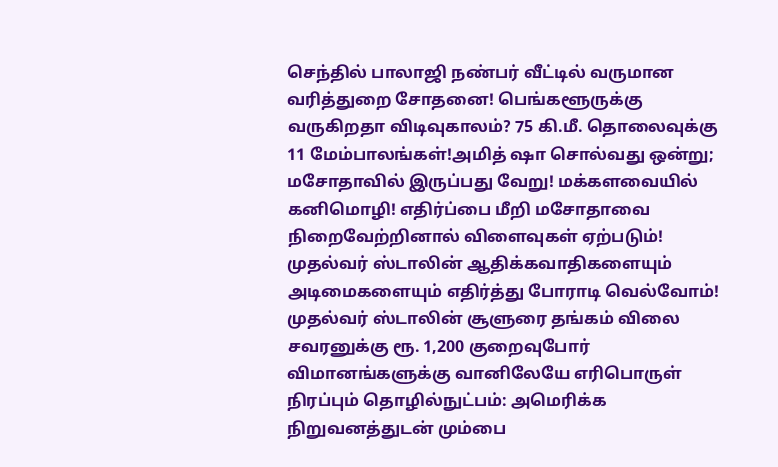செந்தில் பாலாஜி நண்பர் வீட்டில் வருமான வரித்துறை சோதனை! பெங்களூருக்கு வருகிறதா விடிவுகாலம்? 75 கி.மீ. தொலைவுக்கு 11 மேம்பாலங்கள்!அமித் ஷா சொல்வது ஒன்று; மசோதாவில் இருப்பது வேறு! மக்களவையில் கனிமொழி! எதிர்ப்பை மீறி மசோதாவை நிறைவேற்றினால் விளைவுகள் ஏற்படும்! முதல்வர் ஸ்டாலின் ஆதிக்கவாதிகளையும் அடிமைகளையும் எதிர்த்து போராடி வெல்வோம்! முதல்வர் ஸ்டாலின் சூளுரை தங்கம் விலை சவரனுக்கு ரூ. 1,200 குறைவுபோர் விமானங்களுக்கு வானிலேயே எரிபொருள் நிரப்பும் தொழில்நுட்பம்: அமெரிக்க நிறுவனத்துடன் மும்பை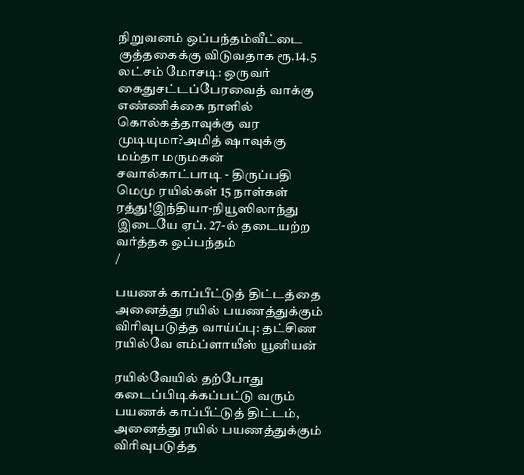நிறுவனம் ஒப்பந்தம்வீட்டை குத்தகைக்கு விடுவதாக ரூ.14.5 லட்சம் மோசடி: ஒருவர் கைதுசட்டப்பேரவைத் வாக்கு எண்ணிக்கை நாளில் கொல்கத்தாவுக்கு வர முடியுமா?அமித் ஷாவுக்கு மம்தா மருமகன் சவால்காட்பாடி - திருப்பதி மெமு ரயில்கள் 15 நாள்கள் ரத்து!இந்தியா-நியூஸிலாந்து இடையே ஏப். 27-ல் தடையற்ற வர்த்தக ஒப்பந்தம்
/

பயணக் காப்பீட்டுத் திட்டத்தை அனைத்து ரயில் பயணத்துக்கும் விரிவுபடுத்த வாய்ப்பு: தட்சிண ரயில்வே எம்ப்ளாயீஸ் யூனியன்

ரயில்வேயில் தற்போது கடைப்பிடிக்கப்பட்டு வரும் பயணக் காப்பீட்டுத் திட்டம், அனைத்து ரயில் பயணத்துக்கும் விரிவுபடுத்த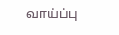வாய்ப்பு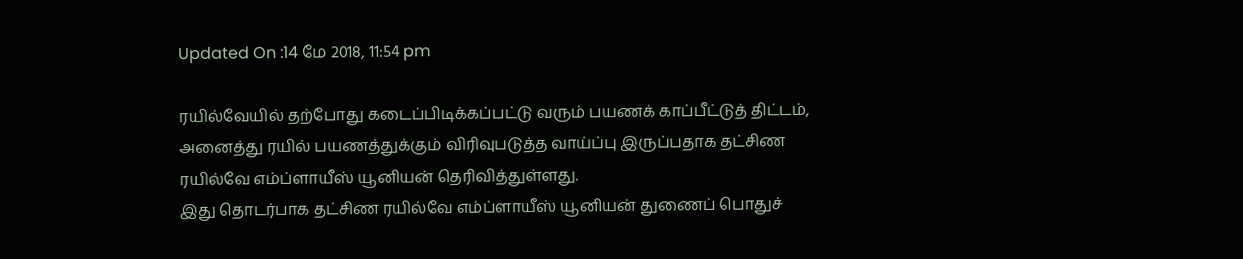Updated On :14 மே 2018, 11:54 pm

ரயில்வேயில் தற்போது கடைப்பிடிக்கப்பட்டு வரும் பயணக் காப்பீட்டுத் திட்டம், அனைத்து ரயில் பயணத்துக்கும் விரிவுபடுத்த வாய்ப்பு இருப்பதாக தட்சிண ரயில்வே எம்ப்ளாயீஸ் யூனியன் தெரிவித்துள்ளது.
இது தொடர்பாக தட்சிண ரயில்வே எம்ப்ளாயீஸ் யூனியன் துணைப் பொதுச்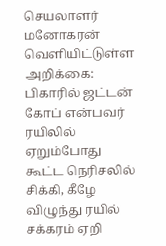செயலாளர் மனோகரன் வெளியிட்டுள்ள அறிக்கை:
பிகாரில் ஜட்டன் கோப் என்பவர் ரயிலில் ஏறும்போது கூட்ட நெரிசலில் சிக்கி, கீழே விழுந்து ரயில் சக்கரம் ஏறி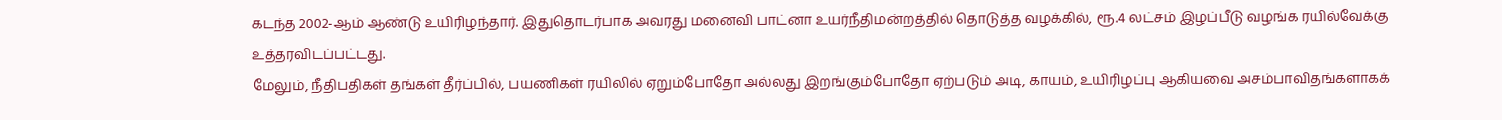கடந்த 2002-ஆம் ஆண்டு உயிரிழந்தார். இதுதொடர்பாக அவரது மனைவி பாட்னா உயர்நீதிமன்றத்தில் தொடுத்த வழக்கில், ரூ.4 லட்சம் இழப்பீடு வழங்க ரயில்வேக்கு உத்தரவிடப்பட்டது.
மேலும், நீதிபதிகள் தங்கள் தீர்ப்பில், பயணிகள் ரயிலில் ஏறும்போதோ அல்லது இறங்கும்போதோ ஏற்படும் அடி, காயம், உயிரிழப்பு ஆகியவை அசம்பாவிதங்களாகக்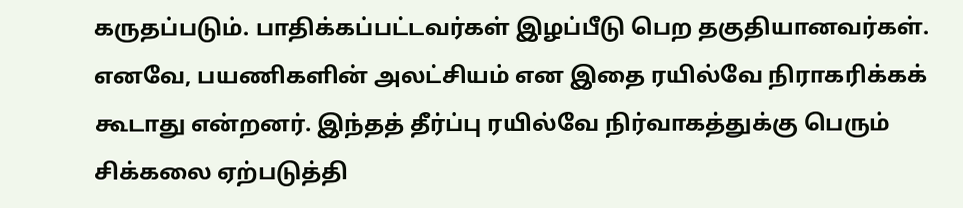கருதப்படும். பாதிக்கப்பட்டவர்கள் இழப்பீடு பெற தகுதியானவர்கள். எனவே, பயணிகளின் அலட்சியம் என இதை ரயில்வே நிராகரிக்கக் கூடாது என்றனர். இந்தத் தீர்ப்பு ரயில்வே நிர்வாகத்துக்கு பெரும் சிக்கலை ஏற்படுத்தி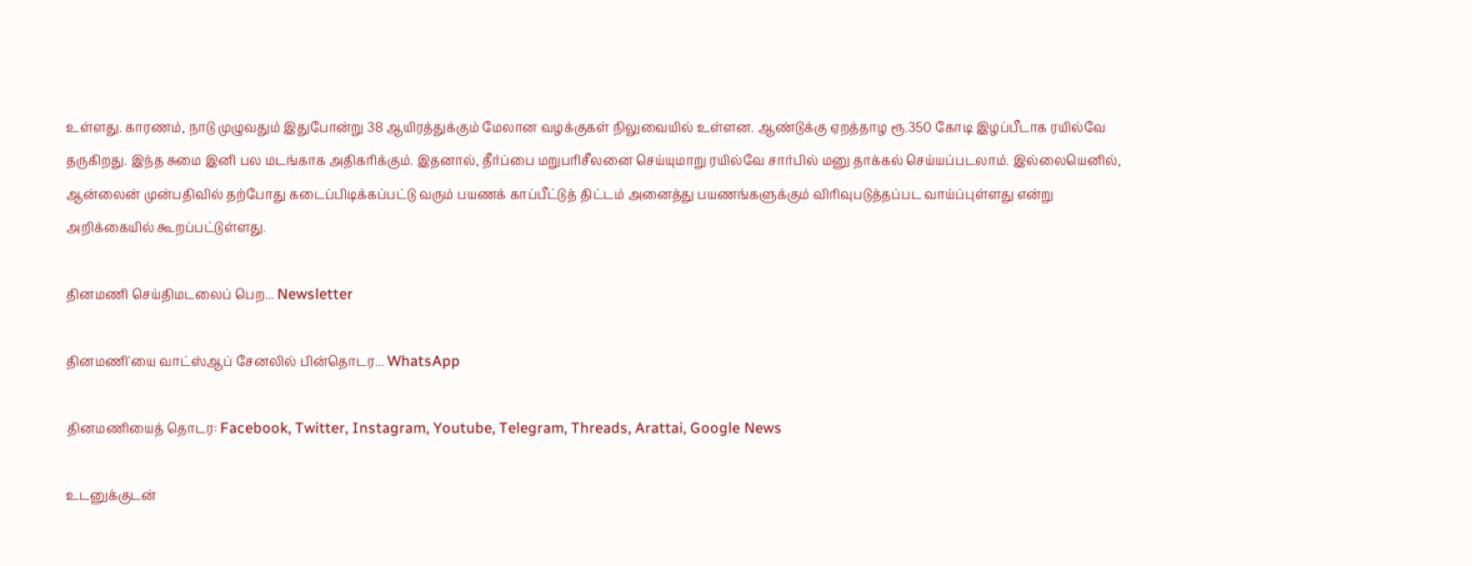உள்ளது. காரணம், நாடு முழுவதும் இதுபோன்று 38 ஆயிரத்துக்கும் மேலான வழக்குகள் நிலுவையில் உள்ளன. ஆண்டுக்கு ஏறத்தாழ ரூ.350 கோடி இழப்பீடாக ரயில்வே தருகிறது. இந்த சுமை இனி பல மடங்காக அதிகரிக்கும். இதனால், தீர்ப்பை மறுபரிசீலனை செய்யுமாறு ரயில்வே சார்பில் மனு தாக்கல் செய்யப்படலாம். இல்லையெனில், ஆன்லைன் முன்பதிவில் தற்போது கடைப்பிடிக்கப்பட்டு வரும் பயணக் காப்பீட்டுத் திட்டம் அனைத்து பயணங்களுக்கும் விரிவுபடுத்தப்பட வாய்ப்புள்ளது என்று அறிக்கையில் கூறப்பட்டுள்ளது.

தினமணி செய்திமடலைப் பெற... Newsletter

தினமணி'யை வாட்ஸ்ஆப் சேனலில் பின்தொடர... WhatsApp

தினமணியைத் தொடர: Facebook, Twitter, Instagram, Youtube, Telegram, Threads, Arattai, Google News

உடனுக்குடன்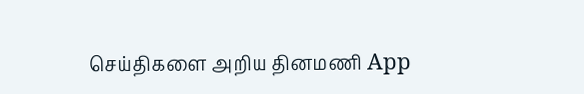செய்திகளை அறிய தினமணி App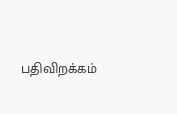பதிவிறக்கம்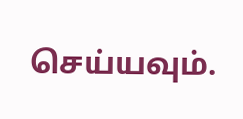செய்யவும்.